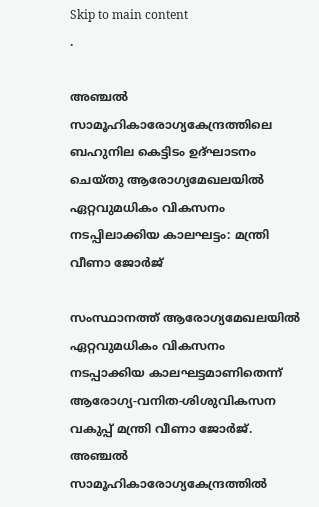Skip to main content
.

അഞ്ചല്‍ സാമൂഹികാരോഗ്യകേന്ദ്രത്തിലെ ബഹുനില കെട്ടിടം ഉദ്ഘാടനം ചെയ്തു ആരോഗ്യമേഖലയില്‍ ഏറ്റവുമധികം വികസനം നടപ്പിലാക്കിയ കാലഘട്ടം: മന്ത്രി വീണാ ജോര്‍ജ്

സംസ്ഥാനത്ത് ആരോഗ്യമേഖലയില്‍ ഏറ്റവുമധികം വികസനം നടപ്പാക്കിയ കാലഘട്ടമാണിതെന്ന് ആരോഗ്യ-വനിത-ശിശുവികസന വകുപ്പ് മന്ത്രി വീണാ ജോര്‍ജ്. അഞ്ചല്‍ സാമൂഹികാരോഗ്യകേന്ദ്രത്തില്‍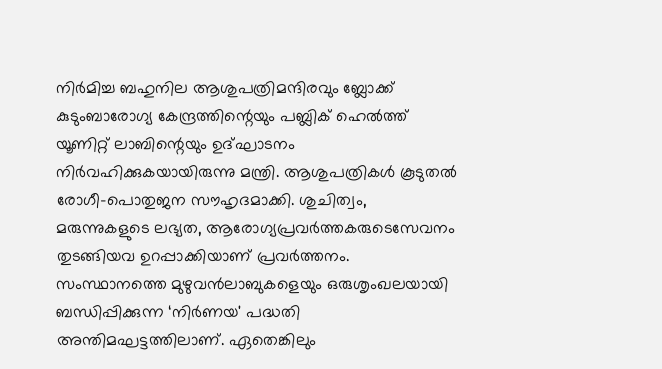നിര്‍മിച്ച ബഹുനില ആശുപത്രിമന്ദിരവും ബ്ലോക്ക് കുടുംബാരോഗ്യ കേന്ദ്രത്തിന്റെയും പബ്ലിക് ഹെല്‍ത്ത് യൂണിറ്റ് ലാബിന്റെയും ഉദ്ഘാടനം നിര്‍വഹിക്കുകയായിരുന്നു മന്ത്രി. ആശുപത്രികള്‍ കൂടുതല്‍ രോഗീ-പൊതുജന സൗഹൃദമാക്കി. ശുചിത്വം, മരുന്നുകളുടെ ലഭ്യത, ആരോഗ്യപ്രവര്‍ത്തകരുടെസേവനം തുടങ്ങിയവ ഉറപ്പാക്കിയാണ് പ്രവര്‍ത്തനം.
സംസ്ഥാനത്തെ മുഴുവന്‍ലാബുകളെയും ഒരുശൃംഖലയായി ബന്ധിപ്പിക്കുന്ന ‘നിര്‍ണയ' പദ്ധതി അന്തിമഘട്ടത്തിലാണ്. ഏതെങ്കിലും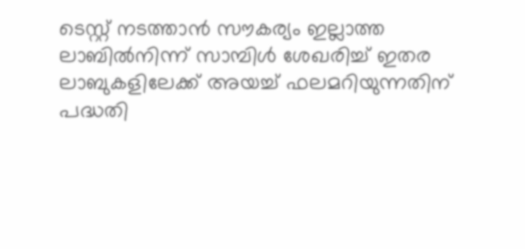ടെസ്റ്റ് നടത്താന്‍ സൗകര്യം ഇല്ലാത്ത ലാബില്‍നിന്ന് സാമ്പിള്‍ ശേഖരിച്ച് ഇതര ലാബുകളിലേക്ക് അയച്ച് ഫലമറിയുന്നതിന് പദ്ധതി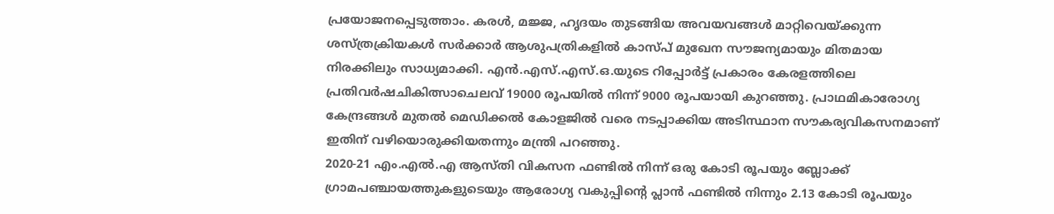പ്രയോജനപ്പെടുത്താം. കരള്‍, മജ്ജ, ഹൃദയം തുടങ്ങിയ അവയവങ്ങള്‍ മാറ്റിവെയ്ക്കുന്ന ശസ്ത്രക്രിയകള്‍ സര്‍ക്കാര്‍ ആശുപത്രികളില്‍ കാസ്പ് മുഖേന സൗജന്യമായും മിതമായ നിരക്കിലും സാധ്യമാക്കി. എന്‍.എസ്.എസ്.ഒ.യുടെ റിപ്പോര്‍ട്ട് പ്രകാരം കേരളത്തിലെ പ്രതിവര്‍ഷചികിത്സാചെലവ് 19000 രൂപയില്‍ നിന്ന് 9000 രൂപയായി കുറഞ്ഞു. പ്രാഥമികാരോഗ്യ കേന്ദ്രങ്ങള്‍ മുതല്‍ മെഡിക്കല്‍ കോളജില്‍ വരെ നടപ്പാക്കിയ അടിസ്ഥാന സൗകര്യവികസനമാണ് ഇതിന് വഴിയൊരുക്കിയതന്നും മന്ത്രി പറഞ്ഞു.
2020-21 എം.എല്‍.എ ആസ്തി വികസന ഫണ്ടില്‍ നിന്ന് ഒരു കോടി രൂപയും ബ്ലോക്ക് ഗ്രാമപഞ്ചായത്തുകളുടെയും ആരോഗ്യ വകുപ്പിന്റെ പ്ലാന്‍ ഫണ്ടില്‍ നിന്നും 2.13 കോടി രൂപയും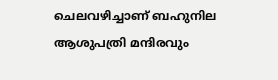ചെലവഴിച്ചാണ് ബഹുനില ആശുപത്രി മന്ദിരവും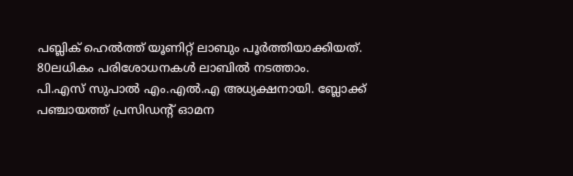പബ്ലിക് ഹെല്‍ത്ത് യൂണിറ്റ് ലാബും പൂര്‍ത്തിയാക്കിയത്. 80ലധികം പരിശോധനകള്‍ ലാബില്‍ നടത്താം.
പി.എസ് സുപാല്‍ എം.എല്‍.എ അധ്യക്ഷനായി. ബ്ലോക്ക് പഞ്ചായത്ത് പ്രസിഡന്റ് ഓമന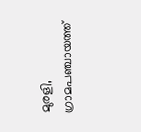മുരളി, ഗ്രാമപഞ്ചായത്ത്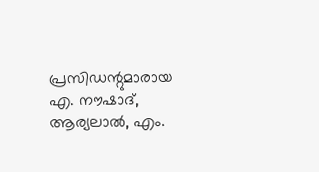പ്രസിഡന്റുമാരായ എ. നൗഷാദ്, ആര്യലാല്‍, എം.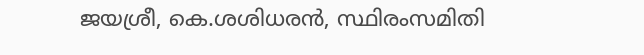ജയശ്രീ, കെ.ശശിധരന്‍, സ്ഥിരംസമിതി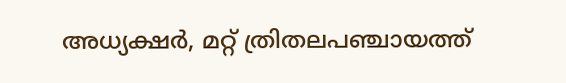അധ്യക്ഷര്‍, മറ്റ് ത്രിതലപഞ്ചായത്ത്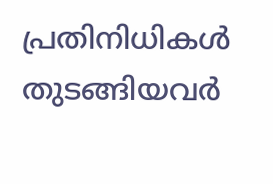പ്രതിനിധികള്‍ തുടങ്ങിയവര്‍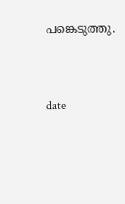പങ്കെടുത്തു.




date